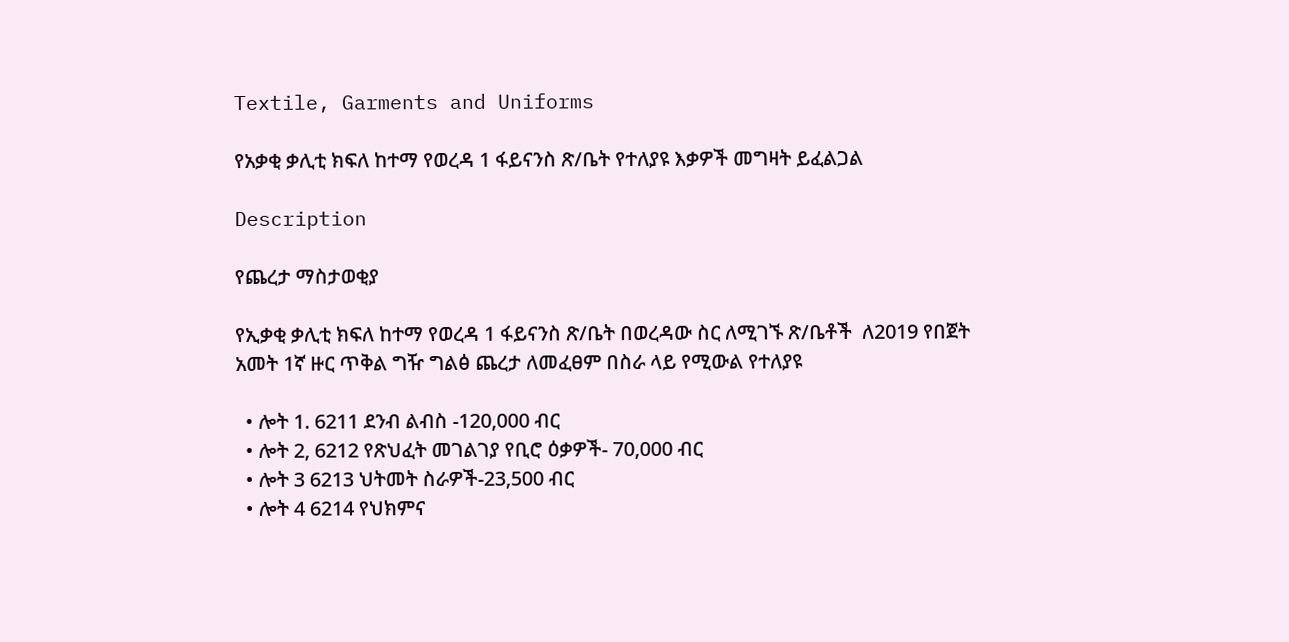Textile, Garments and Uniforms

የአቃቂ ቃሊቲ ክፍለ ከተማ የወረዳ 1 ፋይናንስ ጽ/ቤት የተለያዩ እቃዎች መግዛት ይፈልጋል

Description

የጨረታ ማስታወቂያ

የኢቃቂ ቃሊቲ ክፍለ ከተማ የወረዳ 1 ፋይናንስ ጽ/ቤት በወረዳው ስር ለሚገኙ ጽ/ቤቶች  ለ2019 የበጀት አመት 1ኛ ዙር ጥቅል ግዥ ግልፅ ጨረታ ለመፈፀም በስራ ላይ የሚውል የተለያዩ

  • ሎት 1. 6211 ደንብ ልብስ -120,000 ብር
  • ሎት 2, 6212 የጽህፈት መገልገያ የቢሮ ዕቃዎች- 70,000 ብር
  • ሎት 3 6213 ህትመት ስራዎች-23,500 ብር
  • ሎት 4 6214 የህክምና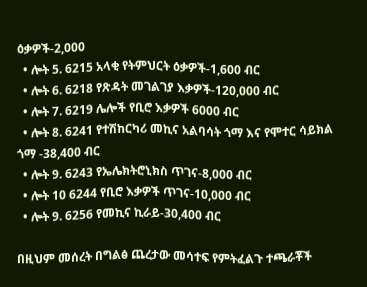ዕቃዎች-2,000
  • ሎት 5. 6215 አላቂ የትምህርት ዕቃዎች-1,600 ብር
  • ሎት 6. 6218 የጽዳት መገልገያ እቃዎች-120,000 ብር
  • ሎት 7. 6219 ሌሎች የቢሮ እቃዎች 6000 ብር
  • ሎት 8. 6241 የተሽከርካሪ መኪና አልባሳት ጎማ እና የሞተር ሳይክል ጎማ -38,400 ብር
  • ሎት 9. 6243 የኤሌክትሮኒክስ ጥገና-8,000 ብር
  • ሎት 10 6244 የቢሮ እቃዎች ጥገና-10,000 ብር
  • ሎት 9. 6256 የመኪና ኪራይ-30,400 ብር

በዚህም መሰረት በግልፅ ጨረታው መሳተፍ የምትፈልጉ ተጫራቾች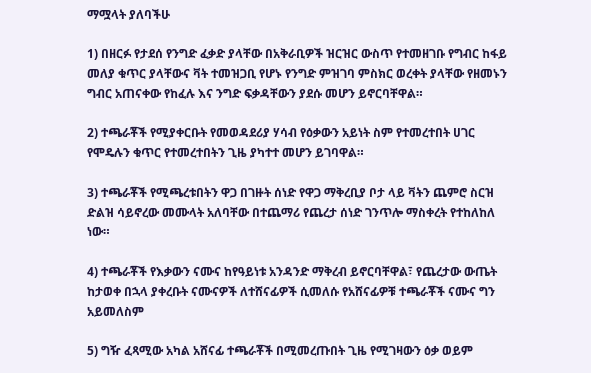ማሟላት ያለባችሁ

1) በዘርፉ የታደሰ የንግድ ፈቃድ ያላቸው በአቅራቢዎች ዝርዝር ውስጥ የተመዘገቡ የግብር ከፋይ መለያ ቁጥር ያላቸውና ቫት ተመዝጋቢ የሆኑ የንግድ ምዝገባ ምስክር ወረቀት ያላቸው የዘመኑን ግብር አጠናቀው የከፈሉ እና ንግድ ፍቃዳቸውን ያደሱ መሆን ይኖርባቸዋል።

2) ተጫራቾች የሚያቀርቡት የመወዳደሪያ ሃሳብ የዕቃውን አይነት ስም የተመረተበት ሀገር የሞዴሉን ቁጥር የተመረተበትን ጊዜ ያካተተ መሆን ይገባዋል።

3) ተጫራቾች የሚጫረቱበትን ዋጋ በገዙት ሰነድ የዋጋ ማቅረቢያ ቦታ ላይ ቫትን ጨምሮ ስርዝ ድልዝ ሳይኖረው መሙላት አለባቸው በተጨማሪ የጨረታ ሰነድ ገንጥሎ ማስቀረት የተከለከለ ነው።

4) ተጫራቾች የእቃውን ናሙና ከየዓይነቱ አንዳንድ ማቅረብ ይኖርባቸዋል፣ የጨረታው ውጤት ከታወቀ በኋላ ያቀረቡት ናሙናዎች ለተሸናፊዎች ሲመለሱ የአሸናፊዎቹ ተጫራቾች ናሙና ግን አይመለስም

5) ግዥ ፈጻሚው አካል አሸናፊ ተጫራቾች በሚመረጡበት ጊዜ የሚገዛውን ዕቃ ወይም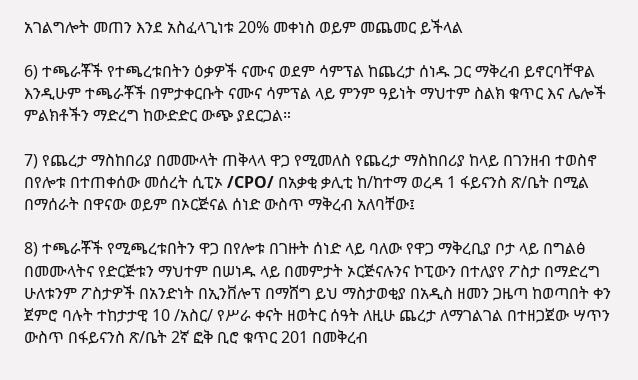አገልግሎት መጠን እንደ አስፈላጊነቱ 20% መቀነስ ወይም መጨመር ይችላል

6) ተጫራቾች የተጫረቱበትን ዕቃዎች ናሙና ወደም ሳምፕል ከጨረታ ሰነዱ ጋር ማቅረብ ይኖርባቸዋል እንዲሁም ተጫራቾች በምታቀርቡት ናሙና ሳምፕል ላይ ምንም ዓይነት ማህተም ስልክ ቁጥር እና ሌሎች ምልክቶችን ማድረግ ከውድድር ውጭ ያደርጋል።

7) የጨረታ ማስከበሪያ በመሙላት ጠቅላላ ዋጋ የሚመለስ የጨረታ ማስከበሪያ ከላይ በገንዘብ ተወስኖ በየሎቱ በተጠቀሰው መሰረት ሲፒኦ /CPO/ በአቃቂ ቃሊቲ ከ/ከተማ ወረዳ 1 ፋይናንስ ጽ/ቤት በሚል በማሰራት በዋናው ወይም በኦርጅናል ሰነድ ውስጥ ማቅረብ አለባቸው፤

8) ተጫራቾች የሚጫረቱበትን ዋጋ በየሎቱ በገዙት ሰነድ ላይ ባለው የዋጋ ማቅረቢያ ቦታ ላይ በግልፅ በመሙላትና የድርጅቱን ማህተም በሠነዱ ላይ በመምታት ኦርጅናሉንና ኮፒውን በተለያየ ፖስታ በማድረግ ሁለቱንም ፖስታዎች በአንድነት በኢንቨሎፕ በማሸግ ይህ ማስታወቂያ በአዲስ ዘመን ጋዜጣ ከወጣበት ቀን ጀምሮ ባሉት ተከታታዊ 10 /አስር/ የሥራ ቀናት ዘወትር ሰዓት ለዚሁ ጨረታ ለማገልገል በተዘጋጀው ሣጥን ውስጥ በፋይናንስ ጽ/ቤት 2ኛ ፎቅ ቢሮ ቁጥር 201 በመቅረብ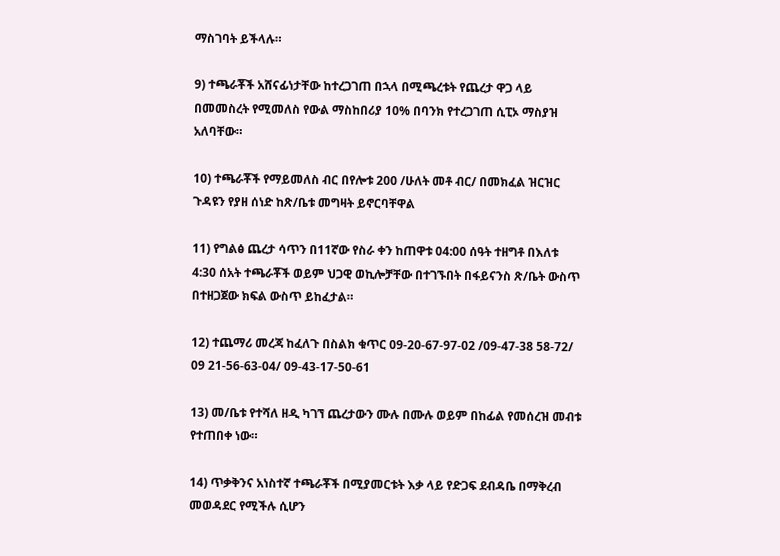ማስገባት ይችላሉ።

9) ተጫራቾች አሸናፊነታቸው ከተረጋገጠ በኋላ በሚጫረቱት የጨረታ ዋጋ ላይ በመመስረት የሚመለስ የውል ማስከበሪያ 10% በባንክ የተረጋገጠ ሲፒኦ ማስያዝ አለባቸው።

10) ተጫራቾች የማይመለስ ብር በየሎቱ 200 /ሁለት መቶ ብር/ በመክፈል ዝርዝር ጉዳዩን የያዘ ሰነድ ከጽ/ቤቱ መግዛት ይኖርባቸዋል

11) የግልፅ ጨረታ ሳጥን በ11ኛው የስራ ቀን ከጠዋቱ 04:00 ሰዓት ተዘግቶ በእለቱ 4:30 ሰአት ተጫራቾች ወይም ህጋዊ ወኪሎቻቸው በተገኙበት በፋይናንስ ጽ/ቤት ውስጥ በተዘጋጀው ክፍል ውስጥ ይከፈታል።

12) ተጨማሪ መረጃ ከፈለጉ በስልክ ቁጥር 09-20-67-97-02 /09-47-38 58-72/ 09 21-56-63-04/ 09-43-17-50-61

13) መ/ቤቱ የተሻለ ዘዲ ካገኘ ጨረታውን ሙሉ በሙሉ ወይም በከፊል የመሰረዝ መብቱ የተጠበቀ ነው።

14) ጥቃቅንና አነስተኛ ተጫራቾች በሚያመርቱት እቃ ላይ የድጋፍ ደብዳቤ በማቅረብ መወዳደር የሚችሉ ሲሆን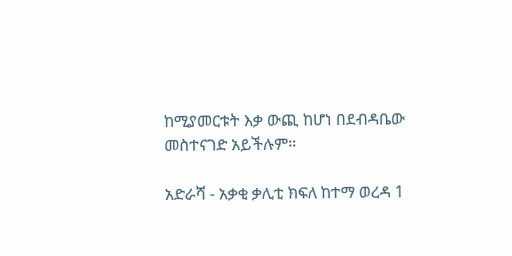ከሚያመርቱት እቃ ውጪ ከሆነ በደብዳቤው መስተናገድ አይችሉም።

አድራሻ - አቃቂ ቃሊቲ ክፍለ ከተማ ወረዳ 1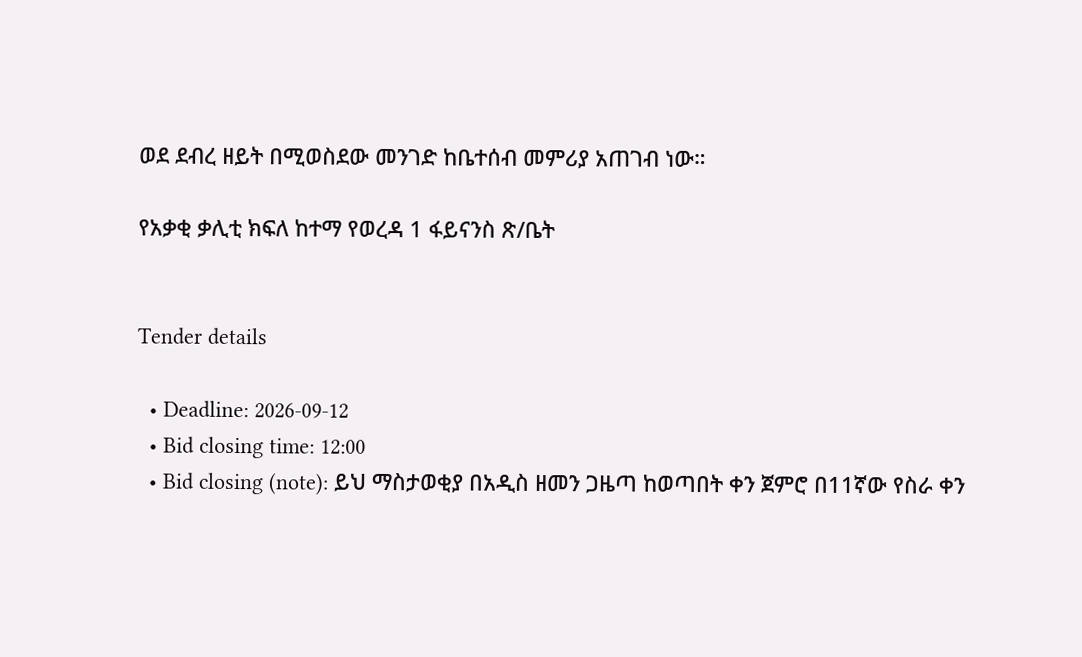ወደ ደብረ ዘይት በሚወስደው መንገድ ከቤተሰብ መምሪያ አጠገብ ነው።

የአቃቂ ቃሊቲ ክፍለ ከተማ የወረዳ 1 ፋይናንስ ጽ/ቤት


Tender details

  • Deadline: 2026-09-12
  • Bid closing time: 12:00
  • Bid closing (note): ይህ ማስታወቂያ በአዲስ ዘመን ጋዜጣ ከወጣበት ቀን ጀምሮ በ11ኛው የስራ ቀን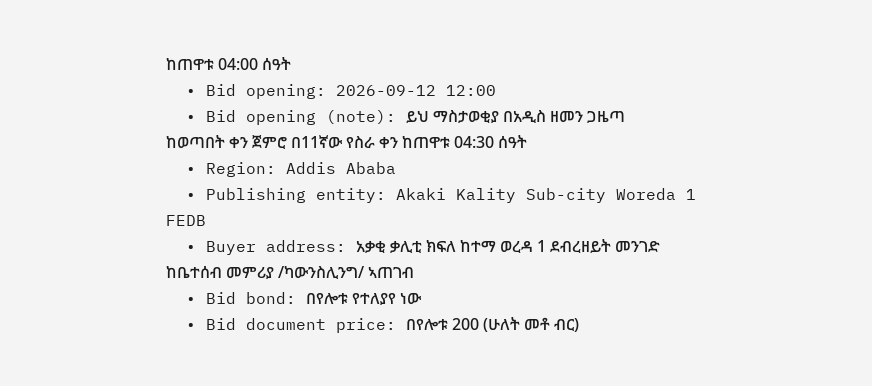ከጠዋቱ 04:00 ሰዓት
  • Bid opening: 2026-09-12 12:00
  • Bid opening (note): ይህ ማስታወቂያ በአዲስ ዘመን ጋዜጣ ከወጣበት ቀን ጀምሮ በ11ኛው የስራ ቀን ከጠዋቱ 04:30 ሰዓት
  • Region: Addis Ababa
  • Publishing entity: Akaki Kality Sub-city Woreda 1 FEDB
  • Buyer address: አቃቂ ቃሊቲ ክፍለ ከተማ ወረዳ 1 ደብረዘይት መንገድ ከቤተሰብ መምሪያ /ካውንስሊንግ/ ኣጠገብ
  • Bid bond: በየሎቱ የተለያየ ነው
  • Bid document price: በየሎቱ 200 (ሁለት መቶ ብር)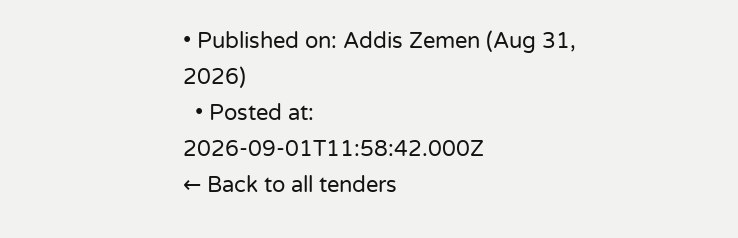• Published on: Addis Zemen (Aug 31, 2026)
  • Posted at: 2026-09-01T11:58:42.000Z
← Back to all tenders